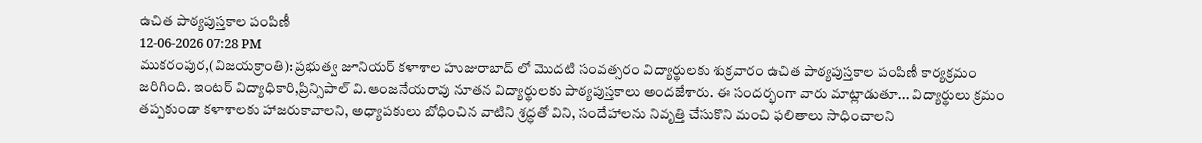ఉచిత పాఠ్యపుస్తకాల పంపిణీ
12-06-2026 07:28 PM
ముకరంపుర,(విజయక్రాంతి): ప్రభుత్వ జూనియర్ కళాశాల హుజురాబాద్ లో మొదటి సంవత్సరం విద్యార్థులకు శుక్రవారం ఉచిత పాఠ్యపుస్తకాల పంపిణీ కార్యక్రమం జరిగింది. ఇంటర్ విద్యాధికారి,ప్రిన్సిపాల్ వి.ఆంజనేయరావు నూతన విద్యార్థులకు పాఠ్యపుస్తకాలు అందజేశారు. ఈ సందర్భంగా వారు మాట్లాడుతూ... విద్యార్థులు క్రమం తప్పకుండా కళాశాలకు హాజరుకావాలని, అధ్యాపకులు బోధించిన వాటిని శ్రద్ధతో విని, సందేహాలను నివృత్తి చేసుకొని మంచి ఫలితాలు సాధించాలని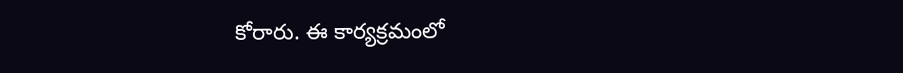కోరారు. ఈ కార్యక్రమంలో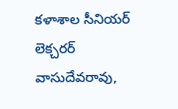కళాశాల సీనియర్ లెక్చరర్ వాసుదేవరావు,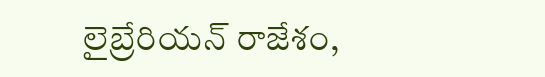లైబ్రేరియన్ రాజేశం,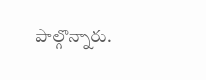పాల్గొన్నారు.